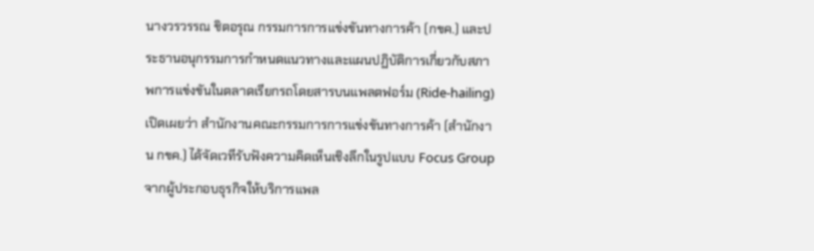นางวรวรรณ ชิตอรุณ กรรมการการแข่งขันทางการค้า (กขค.) และประธานอนุกรรมการกำหนดแนวทางและแผนปฏิบัติการเกี่ยวกับสภาพการแข่งขันในตลาดเรียกรถโดยสารบนแพลตฟอร์ม (Ride-hailing) เปิดเผยว่า สำนักงานคณะกรรมการการแข่งขันทางการค้า (สำนักงาน กขค.) ได้จัดเวทีรับฟังความคิดเห็นเชิงลึกในรูปแบบ Focus Group จากผู้ประกอบธุรกิจให้บริการแพล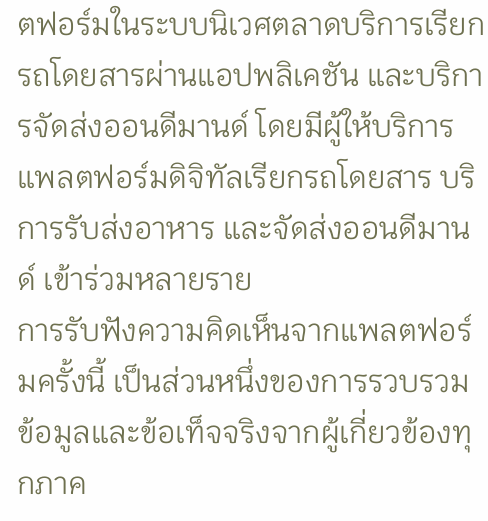ตฟอร์มในระบบนิเวศตลาดบริการเรียกรถโดยสารผ่านแอปพลิเคชัน และบริการจัดส่งออนดีมานด์ โดยมีผู้ให้บริการแพลตฟอร์มดิจิทัลเรียกรถโดยสาร บริการรับส่งอาหาร และจัดส่งออนดีมานด์ เข้าร่วมหลายราย
การรับฟังความคิดเห็นจากแพลตฟอร์มครั้งนี้ เป็นส่วนหนึ่งของการรวบรวมข้อมูลและข้อเท็จจริงจากผู้เกี่ยวข้องทุกภาค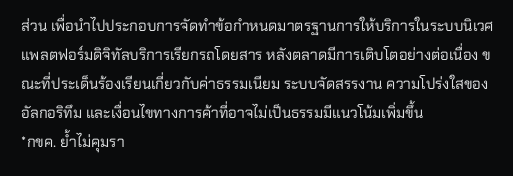ส่วน เพื่อนำไปประกอบการจัดทำข้อกำหนดมาตรฐานการให้บริการในระบบนิเวศแพลตฟอร์มดิจิทัลบริการเรียกรถโดยสาร หลังตลาดมีการเติบโตอย่างต่อเนื่อง ขณะที่ประเด็นร้องเรียนเกี่ยวกับค่าธรรมเนียม ระบบจัดสรรงาน ความโปร่งใสของอัลกอริทึม และเงื่อนไขทางการค้าที่อาจไม่เป็นธรรมมีแนวโน้มเพิ่มขึ้น
*กขค. ย้ำไม่คุมรา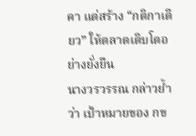คา แต่สร้าง “กติกาเดียว” ให้ตลาดเติบโตอย่างยั่งยืน
นางวรวรรณ กล่าวย้ำว่า เป้าหมายของ กข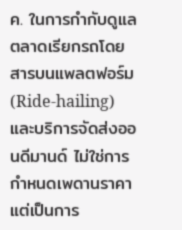ค. ในการกำกับดูแลตลาดเรียกรถโดยสารบนแพลตฟอร์ม (Ride-hailing) และบริการจัดส่งออนดีมานด์ ไม่ใช่การกำหนดเพดานราคา แต่เป็นการ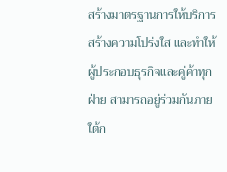สร้างมาตรฐานการให้บริการ สร้างความโปร่งใส และทำให้ผู้ประกอบธุรกิจและคู่ค้าทุกฝ่าย สามารถอยู่ร่วมกันภายใต้ก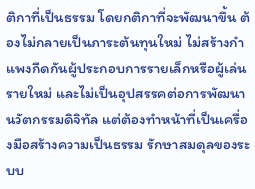ติกาที่เป็นธรรม โดยกติกาที่จะพัฒนาขึ้น ต้องไม่กลายเป็นภาระต้นทุนใหม่ ไม่สร้างกำแพงกีดกันผู้ประกอบการรายเล็กหรือผู้เล่นรายใหม่ และไม่เป็นอุปสรรคต่อการพัฒนานวัตกรรมดิจิทัล แต่ต้องทำหน้าที่เป็นเครื่องมือสร้างความเป็นธรรม รักษาสมดุลของระบบ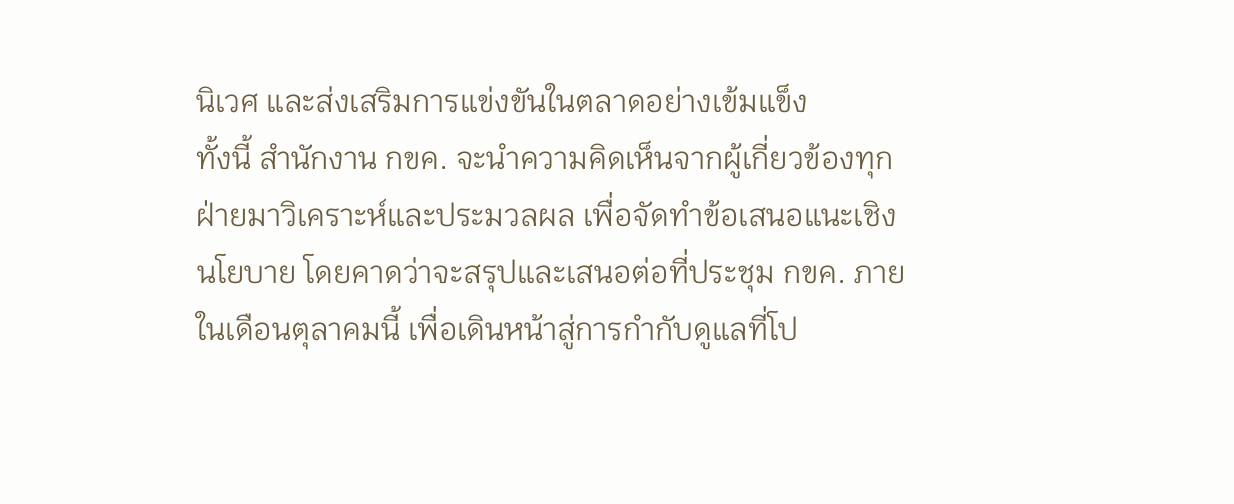นิเวศ และส่งเสริมการแข่งขันในตลาดอย่างเข้มแข็ง
ทั้งนี้ สำนักงาน กขค. จะนำความคิดเห็นจากผู้เกี่ยวข้องทุกฝ่ายมาวิเคราะห์และประมวลผล เพื่อจัดทำข้อเสนอแนะเชิงนโยบาย โดยคาดว่าจะสรุปและเสนอต่อที่ประชุม กขค. ภายในเดือนตุลาคมนี้ เพื่อเดินหน้าสู่การกำกับดูแลที่โป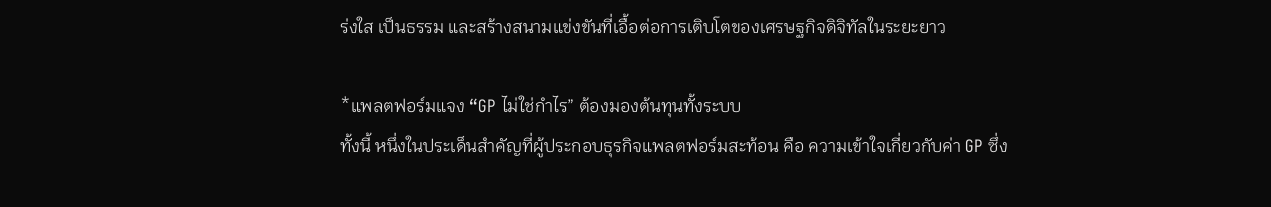ร่งใส เป็นธรรม และสร้างสนามแข่งขันที่เอื้อต่อการเติบโตของเศรษฐกิจดิจิทัลในระยะยาว

*แพลตฟอร์มแจง “GP ไม่ใช่กำไร” ต้องมองต้นทุนทั้งระบบ
ทั้งนี้ หนึ่งในประเด็นสำคัญที่ผู้ประกอบธุรกิจแพลตฟอร์มสะท้อน คือ ความเข้าใจเกี่ยวกับค่า GP ซึ่ง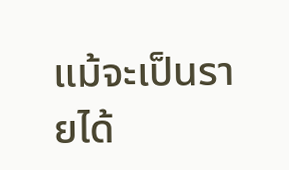แม้จะเป็นรายได้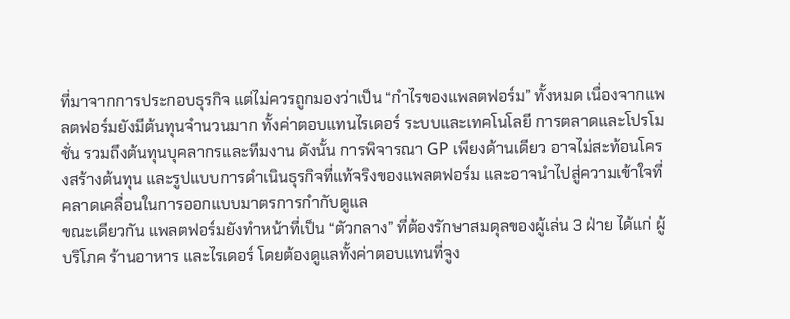ที่มาจากการประกอบธุรกิจ แต่ไม่ควรถูกมองว่าเป็น “กำไรของแพลตฟอร์ม” ทั้งหมด เนื่องจากแพลตฟอร์มยังมีต้นทุนจำนวนมาก ทั้งค่าตอบแทนไรเดอร์ ระบบและเทคโนโลยี การตลาดและโปรโมชั่น รวมถึงต้นทุนบุคลากรและทีมงาน ดังนั้น การพิจารณา GP เพียงด้านเดียว อาจไม่สะท้อนโครงสร้างต้นทุน และรูปแบบการดำเนินธุรกิจที่แท้จริงของแพลตฟอร์ม และอาจนำไปสู่ความเข้าใจที่คลาดเคลื่อนในการออกแบบมาตรการกำกับดูแล
ขณะเดียวกัน แพลตฟอร์มยังทำหน้าที่เป็น “ตัวกลาง” ที่ต้องรักษาสมดุลของผู้เล่น 3 ฝ่าย ได้แก่ ผู้บริโภค ร้านอาหาร และไรเดอร์ โดยต้องดูแลทั้งค่าตอบแทนที่จูง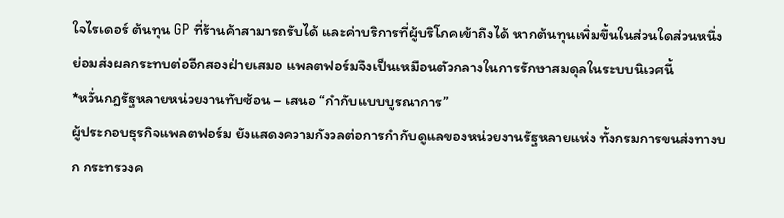ใจไรเดอร์ ต้นทุน GP ที่ร้านค้าสามารถรับได้ และค่าบริการที่ผู้บริโภคเข้าถึงได้ หากต้นทุนเพิ่มขึ้นในส่วนใดส่วนหนึ่ง ย่อมส่งผลกระทบต่ออีกสองฝ่ายเสมอ แพลตฟอร์มจึงเป็นเหมือนตัวกลางในการรักษาสมดุลในระบบนิเวศนี้
*หวั่นกฎรัฐหลายหน่วยงานทับซ้อน – เสนอ “กำกับแบบบูรณาการ”
ผู้ประกอบธุรกิจแพลตฟอร์ม ยังแสดงความกังวลต่อการกำกับดูแลของหน่วยงานรัฐหลายแห่ง ทั้งกรมการขนส่งทางบก กระทรวงค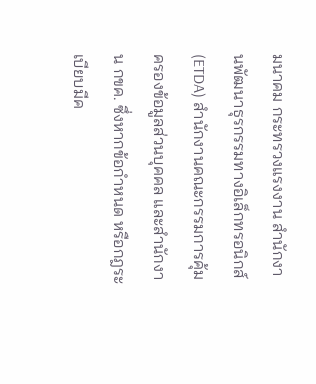มนาคม กระทรวงแรงงาน สำนักงานพัฒนาธุรกรรมทางอิเล็กทรอนิกส์ (ETDA) สำนักงานคณะกรรมการคุ้มครองข้อมูลส่วนบุคคล และสำนักงาน กขค. ซึ่งหากข้อกำหนด หรือกฎระเบียบมีค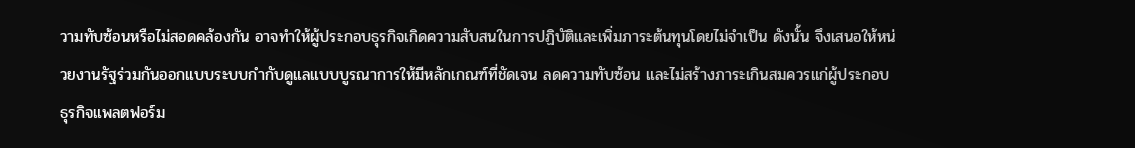วามทับซ้อนหรือไม่สอดคล้องกัน อาจทำให้ผู้ประกอบธุรกิจเกิดความสับสนในการปฏิบัติและเพิ่มภาระต้นทุนโดยไม่จำเป็น ดังนั้น จึงเสนอให้หน่วยงานรัฐร่วมกันออกแบบระบบกำกับดูแลแบบบูรณาการให้มีหลักเกณฑ์ที่ชัดเจน ลดความทับซ้อน และไม่สร้างภาระเกินสมควรแก่ผู้ประกอบธุรกิจแพลตฟอร์ม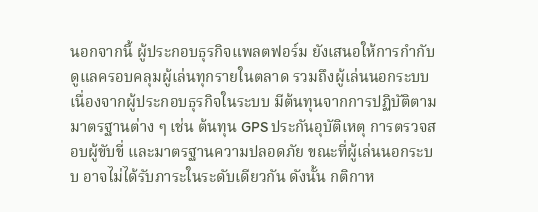นอกจากนี้ ผู้ประกอบธุรกิจแพลตฟอร์ม ยังเสนอให้การกำกับดูแลครอบคลุมผู้เล่นทุกรายในตลาด รวมถึงผู้เล่นนอกระบบ เนื่องจากผู้ประกอบธุรกิจในระบบ มีต้นทุนจากการปฏิบัติตามมาตรฐานต่าง ๆ เช่น ต้นทุน GPS ประกันอุบัติเหตุ การตรวจสอบผู้ขับขี่ และมาตรฐานความปลอดภัย ขณะที่ผู้เล่นนอกระบบ อาจไม่ได้รับภาระในระดับเดียวกัน ดังนั้น กติกาห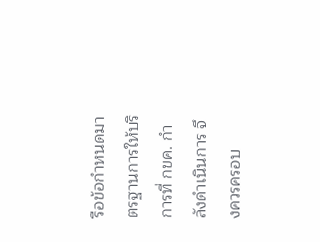รือข้อกำหนดมาตรฐานการให้บริการที่ กขค. กำลังดำเนินการ จึงควรครอบ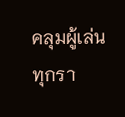คลุมผู้เล่นทุกรา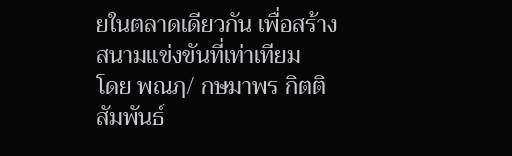ยในตลาดเดียวกัน เพื่อสร้างสนามแข่งขันที่เท่าเทียม
โดย พณฦ/ กษมาพร กิตติสัมพันธ์